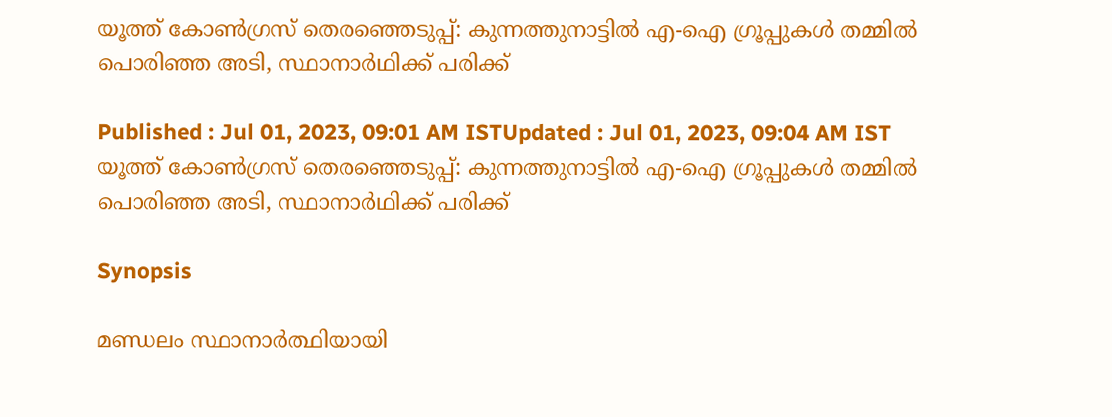യൂത്ത് കോൺഗ്രസ് തെരഞ്ഞെടുപ്പ്: കുന്നത്തുനാട്ടിൽ എ-ഐ ഗ്രൂപ്പുകൾ തമ്മിൽ പൊരിഞ്ഞ അടി, സ്ഥാനാർഥിക്ക് പരിക്ക്

Published : Jul 01, 2023, 09:01 AM ISTUpdated : Jul 01, 2023, 09:04 AM IST
യൂത്ത് കോൺഗ്രസ് തെരഞ്ഞെടുപ്പ്: കുന്നത്തുനാട്ടിൽ എ-ഐ ഗ്രൂപ്പുകൾ തമ്മിൽ പൊരിഞ്ഞ അടി, സ്ഥാനാർഥിക്ക് പരിക്ക്

Synopsis

മണ്ഡലം സ്ഥാനാർത്ഥിയായി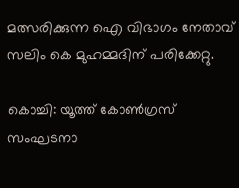മത്സരിക്കുന്ന ഐ വിഭാഗം നേതാവ് സലിം കെ മുഹമ്മദിന് പരിക്കേറ്റു.

കൊച്ചി: യൂത്ത് കോൺഗ്രസ് സംഘടനാ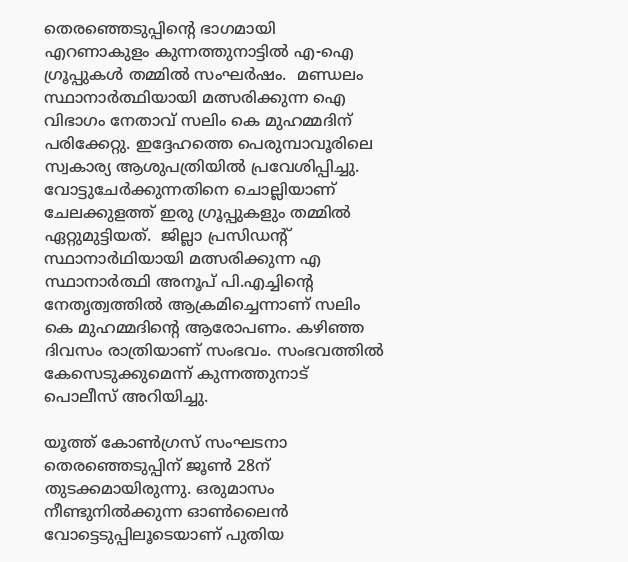തെരഞ്ഞെടുപ്പിന്റെ ഭാഗമായി എറണാകുളം കുന്നത്തുനാട്ടിൽ എ-ഐ ഗ്രൂപ്പുകൾ തമ്മിൽ സംഘർഷം.  മണ്ഡലം സ്ഥാനാർത്ഥിയായി മത്സരിക്കുന്ന ഐ വിഭാഗം നേതാവ് സലിം കെ മുഹമ്മദിന് പരിക്കേറ്റു. ഇദ്ദേഹത്തെ പെരുമ്പാവൂരിലെ സ്വകാര്യ ആശുപത്രിയിൽ പ്രവേശിപ്പിച്ചു. വോട്ടുചേർക്കുന്നതിനെ ചൊല്ലിയാണ് ചേലക്കുളത്ത് ഇരു ഗ്രൂപ്പുകളും തമ്മിൽ ഏറ്റുമുട്ടിയത്.  ജില്ലാ പ്രസിഡന്റ് സ്ഥാനാർഥിയായി മത്സരിക്കുന്ന എ  സ്ഥാനാർത്ഥി അനൂപ് പി.എച്ചിൻ്റെ നേതൃത്വത്തിൽ ആക്രമിച്ചെന്നാണ് സലിം കെ മുഹമ്മദിൻ്റെ ആരോപണം. കഴിഞ്ഞ ദിവസം രാത്രിയാണ് സംഭവം. സംഭവത്തിൽ കേസെടുക്കുമെന്ന് കുന്നത്തുനാട് പൊലീസ് അറിയിച്ചു.

യൂത്ത് കോണ്‍ഗ്രസ് സംഘടനാ തെര‍ഞ്ഞെടുപ്പിന് ജൂണ്‍ 28ന് തുടക്കമായിരുന്നു. ഒരുമാസം നീണ്ടുനില്‍ക്കുന്ന ഓണ്‍ലൈന്‍ വോട്ടെടുപ്പിലൂടെയാണ് പുതിയ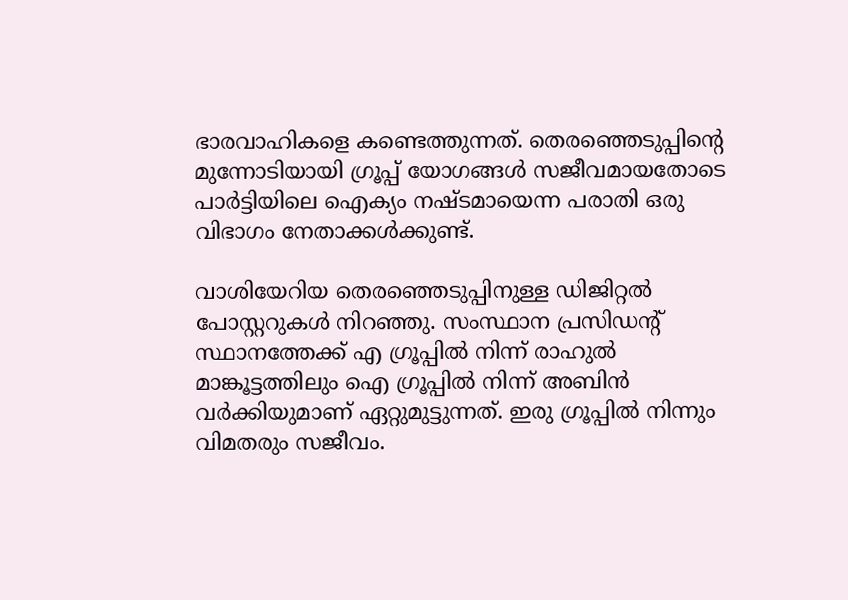ഭാരവാഹികളെ കണ്ടെത്തുന്നത്. തെരഞ്ഞെടുപ്പിന്‍റെ മുന്നോടിയായി ഗ്രൂപ്പ് യോഗങ്ങള്‍ സജീവമായതോടെ പാര്‍ട്ടിയിലെ ഐക്യം നഷ്ടമായെന്ന പരാതി ഒരു വിഭാഗം നേതാക്കള്‍ക്കുണ്ട്.

വാശിയേറിയ തെര‍ഞ്ഞെടുപ്പിനുള്ള ഡിജിറ്റല്‍ പോസ്റ്ററുകള്‍ നിറഞ്ഞു. സംസ്ഥാന പ്രസി‍ഡന്‍റ് സ്ഥാനത്തേക്ക് എ ഗ്രൂപ്പില്‍ നിന്ന് രാഹുല്‍ മാങ്കൂട്ടത്തിലും ഐ ഗ്രൂപ്പില്‍ നിന്ന് അബിന്‍ വര്‍ക്കിയുമാണ് ഏറ്റുമുട്ടുന്നത്. ഇരു ഗ്രൂപ്പില്‍ നിന്നും വിമതരും സജീവം.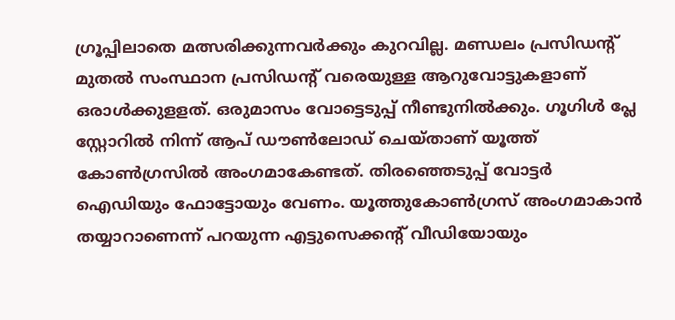ഗ്രൂപ്പിലാതെ മത്സരിക്കുന്നവര്‍ക്കും കുറവില്ല. മണ്ഡലം പ്രസിഡന്‍റ് മുതല്‍ സംസ്ഥാന പ്രസിഡന്‍റ് വരെയുള്ള ആറുവോട്ടുകളാണ് ഒരാള്‍ക്കുളളത്. ഒരുമാസം വോട്ടെടുപ്പ് നീണ്ടുനില്‍ക്കും. ഗൂഗിള്‍ പ്ലേ സ്റ്റോറില്‍ നിന്ന് ആപ് ഡൗണ്‍ലോഡ് ചെയ്താണ് യൂത്ത് കോണ്‍ഗ്രസില്‍ അംഗമാകേണ്ടത്. തിരഞ്ഞെടുപ്പ് വോട്ടര്‍ ഐഡിയും ഫോട്ടോയും വേണം. യൂത്തുകോണ്‍ഗ്രസ് അംഗമാകാന്‍ തയ്യാറാണെന്ന് പറയുന്ന എട്ടുസെക്കന്‍റ് വീഡിയോയും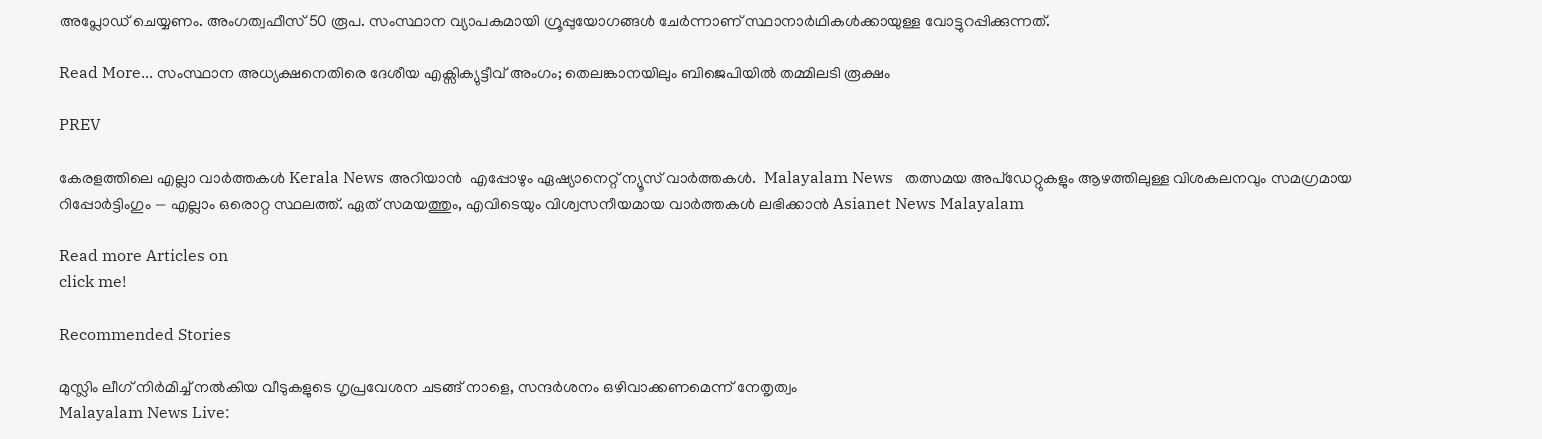അപ്ലോഡ് ചെയ്യണം. അംഗത്വഫീസ് 50 രൂപ. സംസ്ഥാന വ്യാപകമായി ഗ്രൂപ്പുയോഗങ്ങള്‍ ചേര്‍ന്നാണ് സ്ഥാനാര്‍ഥികള്‍ക്കായുള്ള വോട്ടുറപ്പിക്കുന്നത്.

Read More... സംസ്ഥാന അധ്യക്ഷനെതിരെ ദേശീയ എക്സിക്യുട്ടീവ് അംഗം; തെലങ്കാനയിലും ബിജെപിയില്‍ തമ്മിലടി രൂക്ഷം

PREV

കേരളത്തിലെ എല്ലാ വാർത്തകൾ Kerala News അറിയാൻ  എപ്പോഴും ഏഷ്യാനെറ്റ് ന്യൂസ് വാർത്തകൾ.  Malayalam News   തത്സമയ അപ്‌ഡേറ്റുകളും ആഴത്തിലുള്ള വിശകലനവും സമഗ്രമായ റിപ്പോർട്ടിംഗും — എല്ലാം ഒരൊറ്റ സ്ഥലത്ത്. ഏത് സമയത്തും, എവിടെയും വിശ്വസനീയമായ വാർത്തകൾ ലഭിക്കാൻ Asianet News Malayalam

Read more Articles on
click me!

Recommended Stories

മുസ്ലിം ലീഗ് നിർമിച്ച് നൽകിയ വീടുകളുടെ ഗൃപ്രവേശന ചടങ്ങ് നാളെ, സന്ദർശനം ഒഴിവാക്കണമെന്ന് നേതൃത്വം
Malayalam News Live: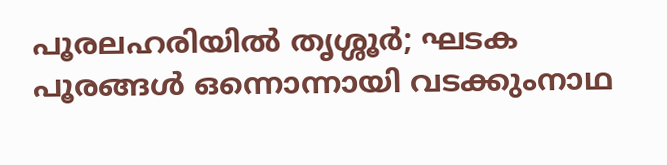പൂരലഹരിയിൽ തൃശ്ശൂർ; ഘടക പൂരങ്ങൾ ഒന്നൊന്നായി വടക്കുംനാഥ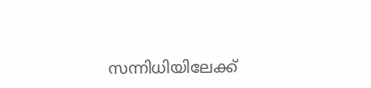സന്നിധിയിലേക്ക്